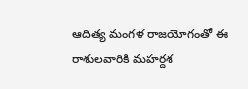ఆదిత్య మంగళ రాజయోగంతో ఈ రాశులవారికి మహర్దశ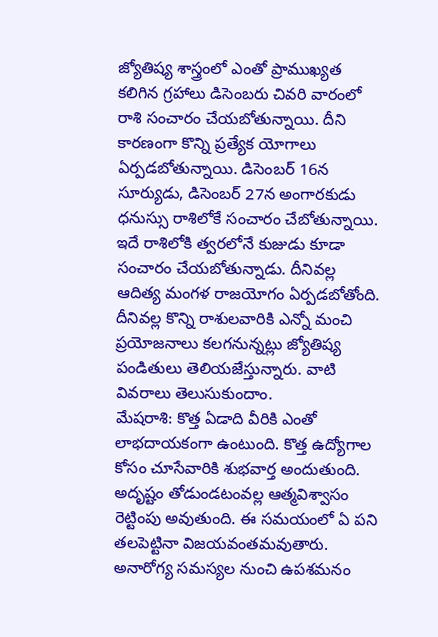జ్యోతిష్య శాస్త్రంలో ఎంతో ప్రాముఖ్యత కలిగిన గ్రహాలు డిసెంబరు చివరి వారంలో రాశి సంచారం చేయబోతున్నాయి. దీని కారణంగా కొన్ని ప్రత్యేక యోగాలు ఏర్పడబోతున్నాయి. డిసెంబర్ 16న సూర్యుడు, డిసెంబర్ 27న అంగారకుడు ధనుస్సు రాశిలోకే సంచారం చేబోతున్నాయి. ఇదే రాశిలోకి త్వరలోనే కుజుడు కూడా సంచారం చేయబోతున్నాడు. దీనివల్ల ఆదిత్య మంగళ రాజయోగం ఏర్పడబోతోంది. దీనివల్ల కొన్ని రాశులవారికి ఎన్నో మంచి ప్రయోజనాలు కలగనున్నట్లు జ్యోతిష్య పండితులు తెలియజేస్తున్నారు. వాటి వివరాలు తెలుసుకుందాం.
మేషరాశి: కొత్త ఏడాది వీరికి ఎంతో లాభదాయకంగా ఉంటుంది. కొత్త ఉద్యోగాల కోసం చూసేవారికి శుభవార్త అందుతుంది. అదృష్టం తోడుండటంవల్ల ఆత్మవిశ్వాసం రెట్టింపు అవుతుంది. ఈ సమయంలో ఏ పని తలపెట్టినా విజయవంతమవుతారు. అనారోగ్య సమస్యల నుంచి ఉపశమనం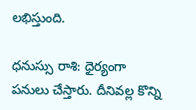లభిస్తుంది.

ధనుస్సు రాశి: ధైర్యంగా పనులు చేస్తారు. దీనివల్ల కొన్ని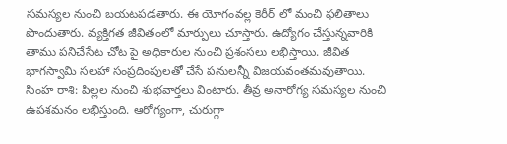సమస్యల నుంచి బయటపడతారు. ఈ యోగంవల్ల కెరీర్ లో మంచి ఫలితాలు పొందుతారు. వ్యక్తిగత జీవితంలో మార్పులు చూస్తారు. ఉద్యోగం చేస్తున్నవారికి తాము పనిచేసేట చోట పై అధికారుల నుంచి ప్రశంసలు లభిస్తాయి. జీవిత భాగస్వామి సలహా సంప్రదింపులతో చేసే పనులన్నీ విజయవంతమవుతాయి.
సింహ రాశి: పిల్లల నుంచి శుభవార్తలు వింటారు. తీవ్ర అనారోగ్య సమస్యల నుంచి ఉపశమనం లభిస్తుంది. ఆరోగ్యంగా, చురుగ్గా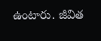ఉంటారు. జీవిత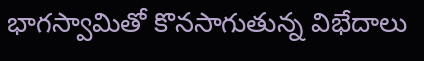భాగస్వామితో కొనసాగుతున్న విభేదాలు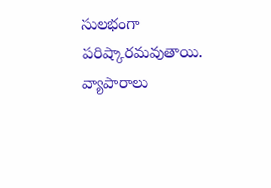సులభంగా పరిష్కారమవుతాయి. వ్యాపారాలు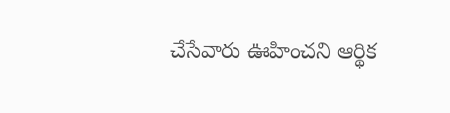చేసేవారు ఊహించని ఆర్థిక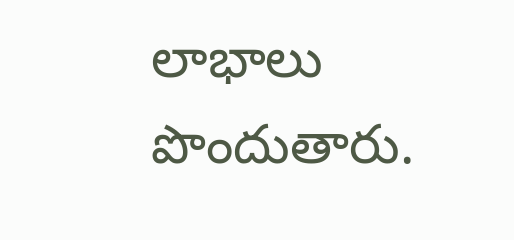లాభాలు పొందుతారు.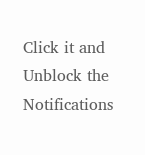Click it and Unblock the Notifications